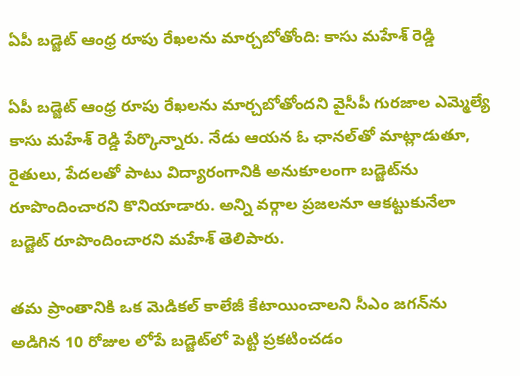ఏపీ బడ్జెట్ ఆంధ్ర రూపు రేఖలను మార్చబోతోంది: కాసు మహేశ్ రెడ్డి

ఏపీ బడ్జెట్ ఆంధ్ర రూపు రేఖలను మార్చబోతోందని వైసీపీ గురజాల ఎమ్మెల్యే కాసు మహేశ్ రెడ్డి పేర్కొన్నారు. నేడు ఆయన ఓ ఛానల్‌తో మాట్లాడుతూ, రైతులు, పేదలతో పాటు విద్యారంగానికి అనుకూలంగా బడ్జెట్‌ను రూపొందించారని కొనియాడారు. అన్ని వర్గాల ప్రజలనూ ఆకట్టుకునేలా బడ్జెట్ రూపొందించారని మహేశ్ తెలిపారు.

తమ ప్రాంతానికి ఒక మెడికల్ కాలేజీ కేటాయించాలని సీఎం జగన్‌ను అడిగిన 10 రోజుల లోపే బడ్జెట్‌లో పెట్టి ప్రకటించడం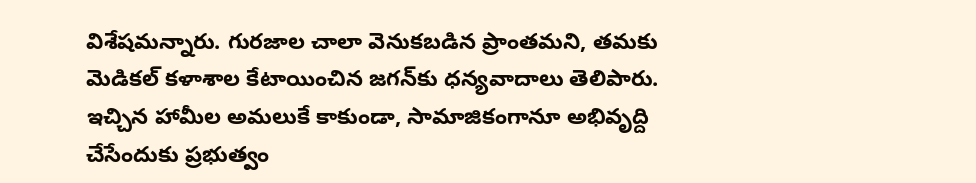విశేషమన్నారు. గురజాల చాలా వెనుకబడిన ప్రాంతమని, తమకు మెడికల్ కళాశాల కేటాయించిన జగన్‌కు ధన్యవాదాలు తెలిపారు. ఇచ్చిన హామీల అమలుకే కాకుండా, సామాజికంగానూ అభివృద్ది చేసేందుకు ప్రభుత్వం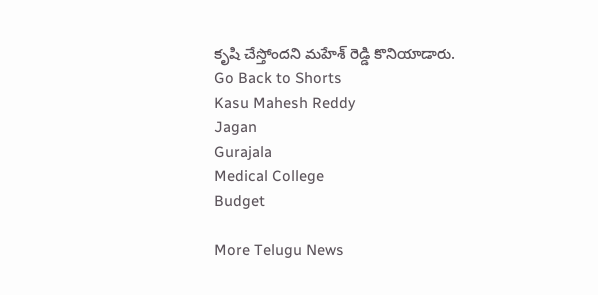కృషి చేస్తోందని మహేశ్ రెడ్డి కొనియాడారు.
Go Back to Shorts
Kasu Mahesh Reddy
Jagan
Gurajala
Medical College
Budget

More Telugu News